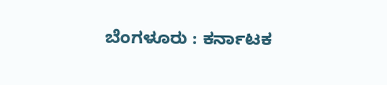ಬೆಂಗಳೂರು : ಕರ್ನಾಟಕ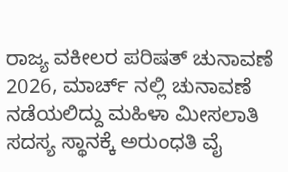ರಾಜ್ಯ ವಕೀಲರ ಪರಿಷತ್ ಚುನಾವಣೆ 2026, ಮಾರ್ಚ್ ನಲ್ಲಿ ಚುನಾವಣೆ ನಡೆಯಲಿದ್ದು ಮಹಿಳಾ ಮೀಸಲಾತಿ ಸದಸ್ಯ ಸ್ಥಾನಕ್ಕೆ ಅರುಂಧತಿ ವೈ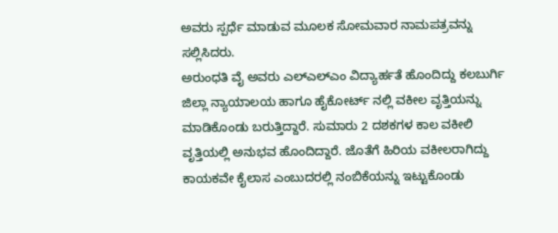ಅವರು ಸ್ಪರ್ಧೆ ಮಾಡುವ ಮೂಲಕ ಸೋಮವಾರ ನಾಮಪತ್ರವನ್ನು ಸಲ್ಲಿಸಿದರು.
ಅರುಂಧತಿ ವೈ ಅವರು ಎಲ್ಎಲ್ಎಂ ವಿದ್ಯಾರ್ಹತೆ ಹೊಂದಿದ್ದು ಕಲಬುರ್ಗಿ ಜಿಲ್ಲಾ ನ್ಯಾಯಾಲಯ ಹಾಗೂ ಹೈಕೋರ್ಟ್ ನಲ್ಲಿ ವಕೀಲ ವೃತ್ತಿಯನ್ನು ಮಾಡಿಕೊಂಡು ಬರುತ್ತಿದ್ದಾರೆ. ಸುಮಾರು 2 ದಶಕಗಳ ಕಾಲ ವಕೀಲಿ ವೃತ್ತಿಯಲ್ಲಿ ಅನುಭವ ಹೊಂದಿದ್ದಾರೆ. ಜೊತೆಗೆ ಹಿರಿಯ ವಕೀಲರಾಗಿದ್ದು ಕಾಯಕವೇ ಕೈಲಾಸ ಎಂಬುದರಲ್ಲಿ ನಂಬಿಕೆಯನ್ನು ಇಟ್ಟುಕೊಂಡು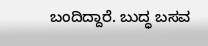ಬಂದಿದ್ದಾರೆ. ಬುದ್ಧ ಬಸವ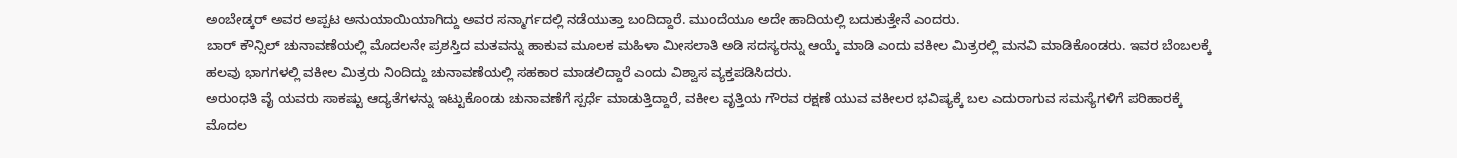ಅಂಬೇಡ್ಕರ್ ಅವರ ಅಪ್ಪಟ ಅನುಯಾಯಿಯಾಗಿದ್ದು ಅವರ ಸನ್ಮಾರ್ಗದಲ್ಲಿ ನಡೆಯುತ್ತಾ ಬಂದಿದ್ದಾರೆ. ಮುಂದೆಯೂ ಅದೇ ಹಾದಿಯಲ್ಲಿ ಬದುಕುತ್ತೇನೆ ಎಂದರು.
ಬಾರ್ ಕೌನ್ಸಿಲ್ ಚುನಾವಣೆಯಲ್ಲಿ ಮೊದಲನೇ ಪ್ರಶಸ್ತಿದ ಮತವನ್ನು ಹಾಕುವ ಮೂಲಕ ಮಹಿಳಾ ಮೀಸಲಾತಿ ಅಡಿ ಸದಸ್ಯರನ್ನು ಆಯ್ಕೆ ಮಾಡಿ ಎಂದು ವಕೀಲ ಮಿತ್ರರಲ್ಲಿ ಮನವಿ ಮಾಡಿಕೊಂಡರು. ಇವರ ಬೆಂಬಲಕ್ಕೆ ಹಲವು ಭಾಗಗಳಲ್ಲಿ ವಕೀಲ ಮಿತ್ರರು ನಿಂದಿದ್ದು ಚುನಾವಣೆಯಲ್ಲಿ ಸಹಕಾರ ಮಾಡಲಿದ್ದಾರೆ ಎಂದು ವಿಶ್ವಾಸ ವ್ಯಕ್ತಪಡಿಸಿದರು.
ಅರುಂಧತಿ ವೈ ಯವರು ಸಾಕಷ್ಟು ಆದ್ಯತೆಗಳನ್ನು ಇಟ್ಟುಕೊಂಡು ಚುನಾವಣೆಗೆ ಸ್ಪರ್ಧೆ ಮಾಡುತ್ತಿದ್ದಾರೆ, ವಕೀಲ ವೃತ್ತಿಯ ಗೌರವ ರಕ್ಷಣೆ ಯುವ ವಕೀಲರ ಭವಿಷ್ಯಕ್ಕೆ ಬಲ ಎದುರಾಗುವ ಸಮಸ್ಯೆಗಳಿಗೆ ಪರಿಹಾರಕ್ಕೆ ಮೊದಲ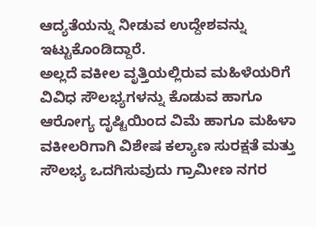ಆದ್ಯತೆಯನ್ನು ನೀಡುವ ಉದ್ದೇಶವನ್ನು ಇಟ್ಟುಕೊಂಡಿದ್ದಾರೆ.
ಅಲ್ಲದೆ ವಕೀಲ ವೃತ್ತಿಯಲ್ಲಿರುವ ಮಹಿಳೆಯರಿಗೆ ವಿವಿಧ ಸೌಲಭ್ಯಗಳನ್ನು ಕೊಡುವ ಹಾಗೂ ಆರೋಗ್ಯ ದೃಷ್ಟಿಯಿಂದ ವಿಮೆ ಹಾಗೂ ಮಹಿಳಾ ವಕೀಲರಿಗಾಗಿ ವಿಶೇಷ ಕಲ್ಯಾಣ ಸುರಕ್ಷತೆ ಮತ್ತು ಸೌಲಭ್ಯ ಒದಗಿಸುವುದು ಗ್ರಾಮೀಣ ನಗರ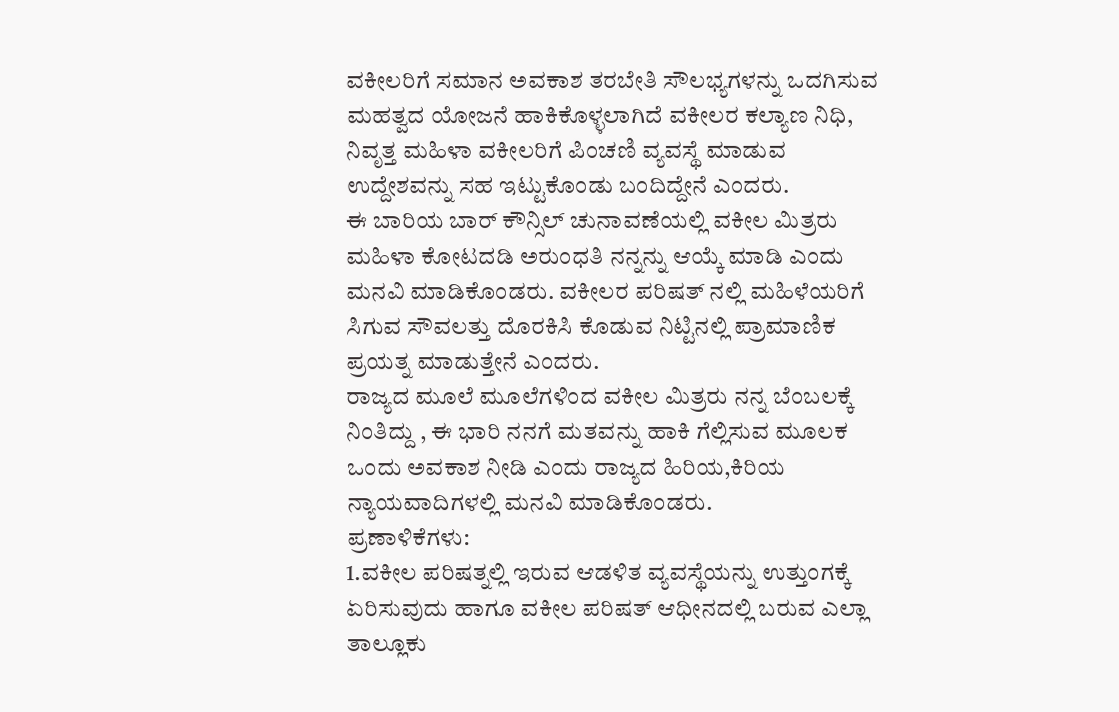ವಕೀಲರಿಗೆ ಸಮಾನ ಅವಕಾಶ ತರಬೇತಿ ಸೌಲಭ್ಯಗಳನ್ನು ಒದಗಿಸುವ ಮಹತ್ವದ ಯೋಜನೆ ಹಾಕಿಕೊಳ್ಳಲಾಗಿದೆ ವಕೀಲರ ಕಲ್ಯಾಣ ನಿಧಿ, ನಿವೃತ್ತ ಮಹಿಳಾ ವಕೀಲರಿಗೆ ಪಿಂಚಣಿ ವ್ಯವಸ್ಥೆ ಮಾಡುವ ಉದ್ದೇಶವನ್ನು ಸಹ ಇಟ್ಟುಕೊಂಡು ಬಂದಿದ್ದೇನೆ ಎಂದರು.
ಈ ಬಾರಿಯ ಬಾರ್ ಕೌನ್ಸಿಲ್ ಚುನಾವಣೆಯಲ್ಲಿ ವಕೀಲ ಮಿತ್ರರು ಮಹಿಳಾ ಕೋಟದಡಿ ಅರುಂಧತಿ ನನ್ನನ್ನು ಆಯ್ಕೆ ಮಾಡಿ ಎಂದು ಮನವಿ ಮಾಡಿಕೊಂಡರು. ವಕೀಲರ ಪರಿಷತ್ ನಲ್ಲಿ ಮಹಿಳೆಯರಿಗೆ ಸಿಗುವ ಸೌವಲತ್ತು ದೊರಕಿಸಿ ಕೊಡುವ ನಿಟ್ಟಿನಲ್ಲಿ ಪ್ರಾಮಾಣಿಕ ಪ್ರಯತ್ನ ಮಾಡುತ್ತೇನೆ ಎಂದರು.
ರಾಜ್ಯದ ಮೂಲೆ ಮೂಲೆಗಳಿಂದ ವಕೀಲ ಮಿತ್ರರು ನನ್ನ ಬೆಂಬಲಕ್ಕೆ ನಿಂತಿದ್ದು , ಈ ಭಾರಿ ನನಗೆ ಮತವನ್ನು ಹಾಕಿ ಗೆಲ್ಲಿಸುವ ಮೂಲಕ ಒಂದು ಅವಕಾಶ ನೀಡಿ ಎಂದು ರಾಜ್ಯದ ಹಿರಿಯ,ಕಿರಿಯ ನ್ಯಾಯವಾದಿಗಳಲ್ಲಿ ಮನವಿ ಮಾಡಿಕೊಂಡರು.
ಪ್ರಣಾಳಿಕೆಗಳು:
1.ವಕೀಲ ಪರಿಷತ್ನಲ್ಲಿ ಇರುವ ಆಡಳಿತ ವ್ಯವಸ್ಥೆಯನ್ನು ಉತ್ತುಂಗಕ್ಕೆ ಏರಿಸುವುದು ಹಾಗೂ ವಕೀಲ ಪರಿಷತ್ ಆಧೀನದಲ್ಲಿ ಬರುವ ಎಲ್ಲಾ ತಾಲ್ಲೂಕು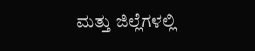ಮತ್ತು ಜಿಲ್ಲೆಗಳಲ್ಲಿ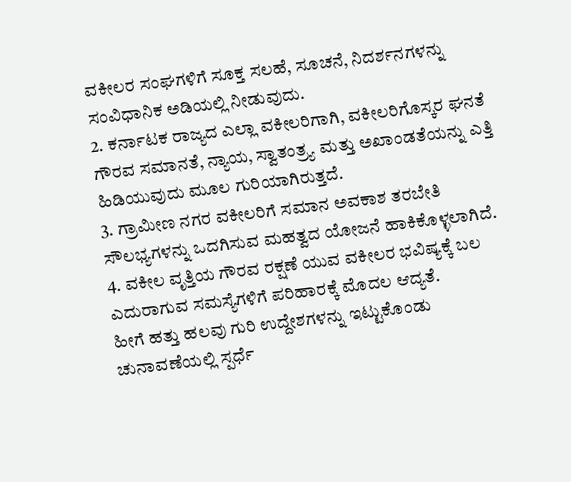ವಕೀಲರ ಸಂಘಗಳಿಗೆ ಸೂಕ್ತ ಸಲಹೆ, ಸೂಚನೆ, ನಿದರ್ಶನಗಳನ್ನು ಸಂವಿಧಾನಿಕ ಅಡಿಯಲ್ಲಿ ನೀಡುವುದು.
2. ಕರ್ನಾಟಕ ರಾಜ್ಯದ ಎಲ್ಲಾ ವಕೀಲರಿಗಾಗಿ, ವಕೀಲರಿಗೊಸ್ಕರ ಘನತೆ ಗೌರವ ಸಮಾನತೆ, ನ್ಯಾಯ, ಸ್ವಾತಂತ್ರ್ಯ ಮತ್ತು ಅಖಾಂಡತೆಯನ್ನು ಎತ್ತಿ ಹಿಡಿಯುವುದು ಮೂಲ ಗುರಿಯಾಗಿರುತ್ತದೆ.
3. ಗ್ರಾಮೀಣ ನಗರ ವಕೀಲರಿಗೆ ಸಮಾನ ಅವಕಾಶ ತರಬೇತಿ ಸೌಲಭ್ಯಗಳನ್ನು ಒದಗಿಸುವ ಮಹತ್ವದ ಯೋಜನೆ ಹಾಕಿಕೊಳ್ಳಲಾಗಿದೆ.
4. ವಕೀಲ ವೃತ್ತಿಯ ಗೌರವ ರಕ್ಷಣೆ ಯುವ ವಕೀಲರ ಭವಿಷ್ಯಕ್ಕೆ ಬಲ ಎದುರಾಗುವ ಸಮಸ್ಯೆಗಳಿಗೆ ಪರಿಹಾರಕ್ಕೆ ಮೊದಲ ಆದ್ಯತೆ.
ಹೀಗೆ ಹತ್ತು ಹಲವು ಗುರಿ ಉದ್ದೇಶಗಳನ್ನು ಇಟ್ಟುಕೊಂಡು ಚುನಾವಣೆಯಲ್ಲಿ ಸ್ಪರ್ಧೆ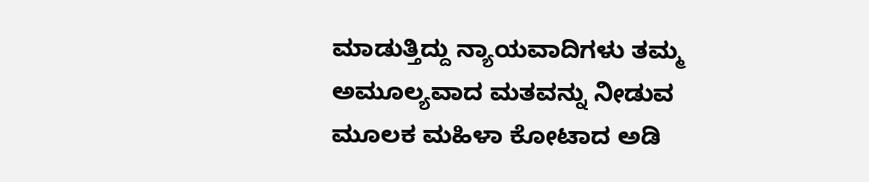ಮಾಡುತ್ತಿದ್ದು ನ್ಯಾಯವಾದಿಗಳು ತಮ್ಮ ಅಮೂಲ್ಯವಾದ ಮತವನ್ನು ನೀಡುವ ಮೂಲಕ ಮಹಿಳಾ ಕೋಟಾದ ಅಡಿ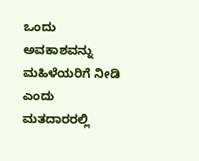ಒಂದು ಅವಕಾಶವನ್ನು ಮಹಿಳೆಯರಿಗೆ ನೀಡಿ ಎಂದು ಮತದಾರರಲ್ಲಿ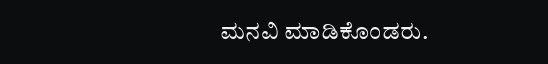ಮನವಿ ಮಾಡಿಕೊಂಡರು.